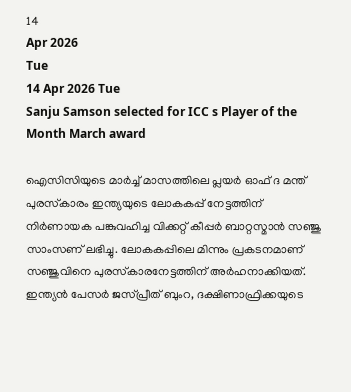14
Apr 2026
Tue
14 Apr 2026 Tue
Sanju Samson selected for ICC s Player of the Month March award

ഐസിസിയുടെ മാര്‍ച്ച് മാസത്തിലെ പ്ലയര്‍ ഓഫ് ദ മന്ത് പുരസ്‌കാരം ഇന്ത്യയുടെ ലോകകപ്പ് നേട്ടത്തിന് നിര്‍ണായക പങ്കുവഹിച്ച വിക്കറ്റ് കീപ്പര്‍ ബാറ്റസ്മാന്‍ സഞ്ജു സാംസണ് ലഭിച്ചു. ലോകകപ്പിലെ മിന്നും പ്രകടനമാണ് സഞ്ജുവിനെ പുരസ്‌കാരനേട്ടത്തിന് അര്‍ഹനാക്കിയത്. ഇന്ത്യന്‍ പേസര്‍ ജസ്പ്രീത് ബുംറ, ദക്ഷിണാഫ്രിക്കയുടെ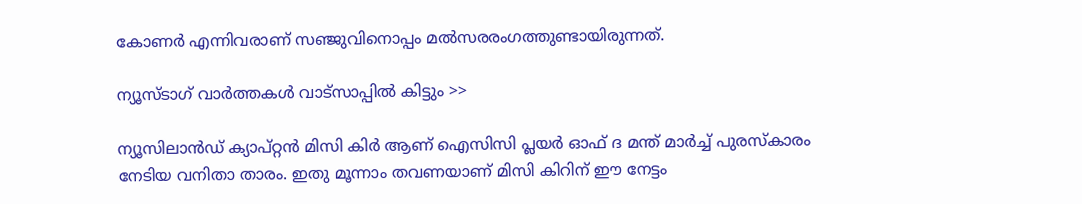കോണര്‍ എന്നിവരാണ് സഞ്ജുവിനൊപ്പം മല്‍സരരംഗത്തുണ്ടായിരുന്നത്.

ന്യൂസ്ടാഗ് വാര്‍ത്തകള്‍ വാട്‌സാപ്പില്‍ കിട്ടും >>

ന്യൂസിലാന്‍ഡ് ക്യാപ്റ്റന്‍ മിസി കിര്‍ ആണ് ഐസിസി പ്ലയര്‍ ഓഫ് ദ മന്ത് മാര്‍ച്ച് പുരസ്‌കാരം നേടിയ വനിതാ താരം. ഇതു മൂന്നാം തവണയാണ് മിസി കിറിന് ഈ നേട്ടം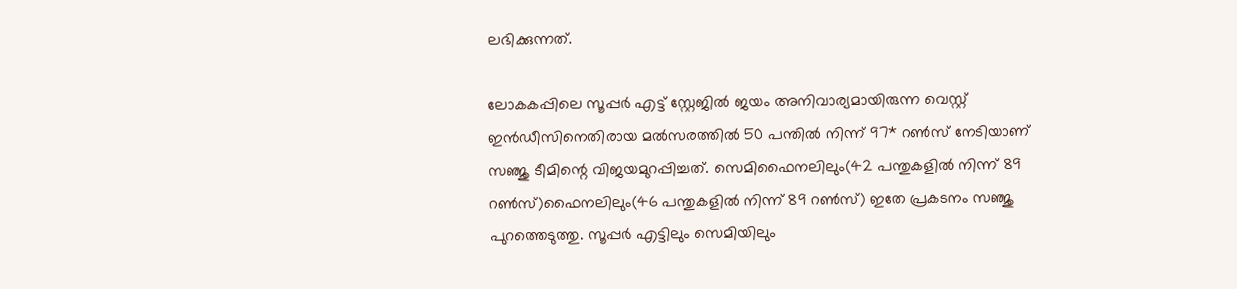ലഭിക്കുന്നത്.

ലോകകപ്പിലെ സൂപ്പര്‍ എട്ട് സ്റ്റേജില്‍ ജയം അനിവാര്യമായിരുന്ന വെസ്റ്റ് ഇന്‍ഡീസിനെതിരായ മല്‍സരത്തില്‍ 50 പന്തില്‍ നിന്ന് 97* റണ്‍സ് നേടിയാണ് സഞ്ജു ടീമിന്റെ വിജയമുറപ്പിച്ചത്. സെമിഫൈനലിലും(42 പന്തുകളില്‍ നിന്ന് 89 റണ്‍സ്)ഫൈനലിലും(46 പന്തുകളില്‍ നിന്ന് 89 റണ്‍സ്) ഇതേ പ്രകടനം സഞ്ജു പുറത്തെടുത്തു. സൂപ്പര്‍ എട്ടിലും സെമിയിലും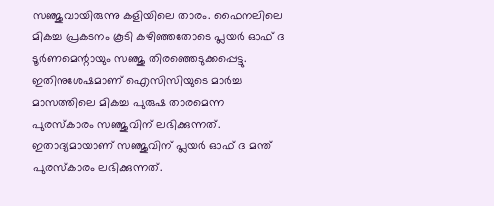സഞ്ജുവായിരുന്നു കളിയിലെ താരം. ഫൈനലിലെ മികച്ച പ്രകടനം കൂടി കഴിഞ്ഞതോടെ പ്ലയര്‍ ഓഫ് ദ ടൂര്‍ണമെന്റായും സഞ്ജു തിരഞ്ഞെടുക്കപ്പെട്ടു. ഇതിനുശേഷമാണ് ഐസിസിയുടെ മാര്‍ച്ച മാസത്തിലെ മികച്ച പുരുഷ താരമെന്ന പുരസ്‌കാരം സഞ്ജുവിന് ലഭിക്കുന്നത്. ഇതാദ്യമായാണ് സഞ്ജുവിന് പ്ലയര്‍ ഓഫ് ദ മന്ത് പുരസ്‌കാരം ലഭിക്കുന്നത്.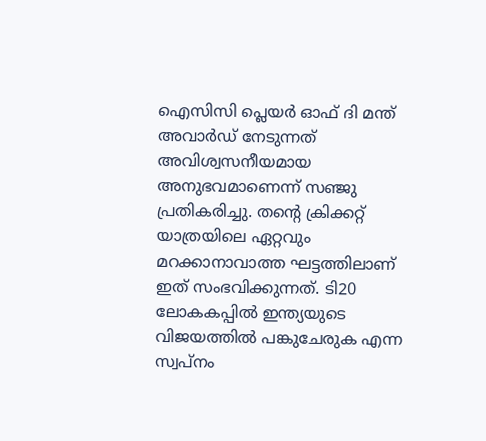ഐസിസി പ്ലെയര്‍ ഓഫ് ദി മന്ത് അവാര്‍ഡ് നേടുന്നത് അവിശ്വസനീയമായ അനുഭവമാണെന്ന് സഞ്ജു പ്രതികരിച്ചു. തന്റെ ക്രിക്കറ്റ് യാത്രയിലെ ഏറ്റവും മറക്കാനാവാത്ത ഘട്ടത്തിലാണ് ഇത് സംഭവിക്കുന്നത്. ടി20 ലോകകപ്പില്‍ ഇന്ത്യയുടെ വിജയത്തില്‍ പങ്കുചേരുക എന്ന സ്വപ്നം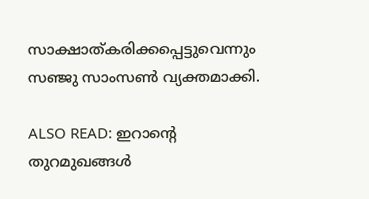സാക്ഷാത്കരിക്കപ്പെട്ടുവെന്നും സഞ്ജു സാംസണ്‍ വ്യക്തമാക്കി.

ALSO READ: ഇറാന്റെ തുറമുഖങ്ങള്‍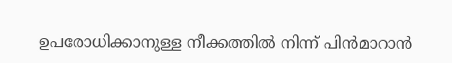ഉപരോധിക്കാനുള്ള നീക്കത്തില്‍ നിന്ന് പിന്‍മാറാന്‍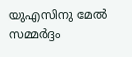യുഎസിനു മേല്‍ സമ്മര്‍ദ്ദം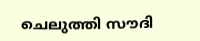ചെലുത്തി സൗദി